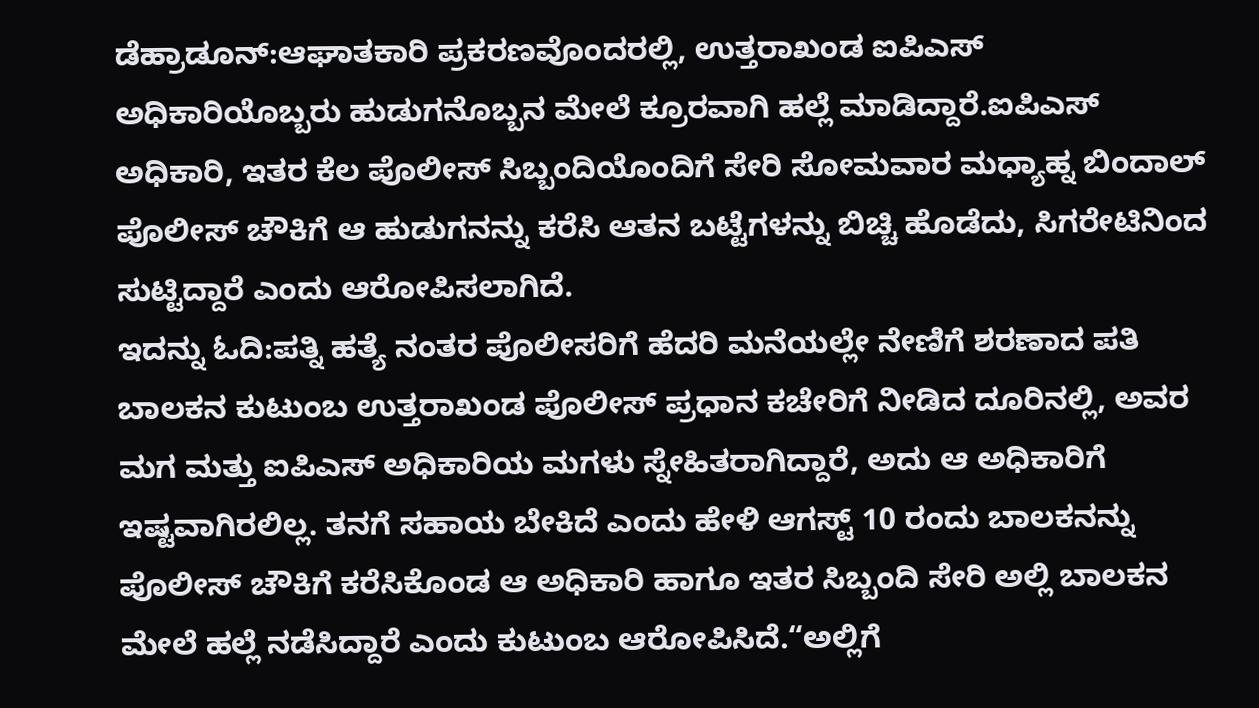ಡೆಹ್ರಾಡೂನ್:ಆಘಾತಕಾರಿ ಪ್ರಕರಣವೊಂದರಲ್ಲಿ, ಉತ್ತರಾಖಂಡ ಐಪಿಎಸ್ ಅಧಿಕಾರಿಯೊಬ್ಬರು ಹುಡುಗನೊಬ್ಬನ ಮೇಲೆ ಕ್ರೂರವಾಗಿ ಹಲ್ಲೆ ಮಾಡಿದ್ದಾರೆ.ಐಪಿಎಸ್ ಅಧಿಕಾರಿ, ಇತರ ಕೆಲ ಪೊಲೀಸ್ ಸಿಬ್ಬಂದಿಯೊಂದಿಗೆ ಸೇರಿ ಸೋಮವಾರ ಮಧ್ಯಾಹ್ನ ಬಿಂದಾಲ್ ಪೊಲೀಸ್ ಚೌಕಿಗೆ ಆ ಹುಡುಗನನ್ನು ಕರೆಸಿ ಆತನ ಬಟ್ಟೆಗಳನ್ನು ಬಿಚ್ಚಿ ಹೊಡೆದು, ಸಿಗರೇಟಿನಿಂದ ಸುಟ್ಟಿದ್ದಾರೆ ಎಂದು ಆರೋಪಿಸಲಾಗಿದೆ.
ಇದನ್ನು ಓದಿ:ಪತ್ನಿ ಹತ್ಯೆ ನಂತರ ಪೊಲೀಸರಿಗೆ ಹೆದರಿ ಮನೆಯಲ್ಲೇ ನೇಣಿಗೆ ಶರಣಾದ ಪತಿ
ಬಾಲಕನ ಕುಟುಂಬ ಉತ್ತರಾಖಂಡ ಪೊಲೀಸ್ ಪ್ರಧಾನ ಕಚೇರಿಗೆ ನೀಡಿದ ದೂರಿನಲ್ಲಿ, ಅವರ ಮಗ ಮತ್ತು ಐಪಿಎಸ್ ಅಧಿಕಾರಿಯ ಮಗಳು ಸ್ನೇಹಿತರಾಗಿದ್ದಾರೆ, ಅದು ಆ ಅಧಿಕಾರಿಗೆ ಇಷ್ಟವಾಗಿರಲಿಲ್ಲ. ತನಗೆ ಸಹಾಯ ಬೇಕಿದೆ ಎಂದು ಹೇಳಿ ಆಗಸ್ಟ್ 10 ರಂದು ಬಾಲಕನನ್ನು ಪೊಲೀಸ್ ಚೌಕಿಗೆ ಕರೆಸಿಕೊಂಡ ಆ ಅಧಿಕಾರಿ ಹಾಗೂ ಇತರ ಸಿಬ್ಬಂದಿ ಸೇರಿ ಅಲ್ಲಿ ಬಾಲಕನ ಮೇಲೆ ಹಲ್ಲೆ ನಡೆಸಿದ್ದಾರೆ ಎಂದು ಕುಟುಂಬ ಆರೋಪಿಸಿದೆ.“ಅಲ್ಲಿಗೆ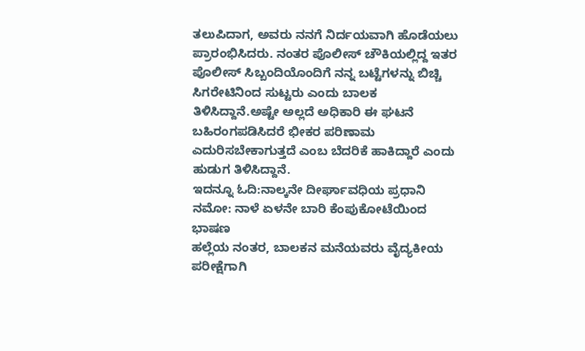ತಲುಪಿದಾಗ, ಅವರು ನನಗೆ ನಿರ್ದಯವಾಗಿ ಹೊಡೆಯಲು ಪ್ರಾರಂಭಿಸಿದರು. ನಂತರ ಪೊಲೀಸ್ ಚೌಕಿಯಲ್ಲಿದ್ದ ಇತರ ಪೊಲೀಸ್ ಸಿಬ್ಬಂದಿಯೊಂದಿಗೆ ನನ್ನ ಬಟ್ಟೆಗಳನ್ನು ಬಿಚ್ಚಿ ಸಿಗರೇಟಿನಿಂದ ಸುಟ್ಟರು ಎಂದು ಬಾಲಕ ತಿಳಿಸಿದ್ದಾನೆ.ಅಷ್ಟೇ ಅಲ್ಲದೆ ಅಧಿಕಾರಿ ಈ ಘಟನೆ ಬಹಿರಂಗಪಡಿಸಿದರೆ ಭೀಕರ ಪರಿಣಾಮ ಎದುರಿಸಬೇಕಾಗುತ್ತದೆ ಎಂಬ ಬೆದರಿಕೆ ಹಾಕಿದ್ದಾರೆ ಎಂದು ಹುಡುಗ ತಿಳಿಸಿದ್ದಾನೆ.
ಇದನ್ನೂ ಓದಿ:ನಾಲ್ಕನೇ ದೀರ್ಘಾವಧಿಯ ಪ್ರಧಾನಿ ನಮೋ: ನಾಳೆ ಏಳನೇ ಬಾರಿ ಕೆಂಪುಕೋಟೆಯಿಂದ ಭಾಷಣ
ಹಲ್ಲೆಯ ನಂತರ, ಬಾಲಕನ ಮನೆಯವರು ವೈದ್ಯಕೀಯ ಪರೀಕ್ಷೆಗಾಗಿ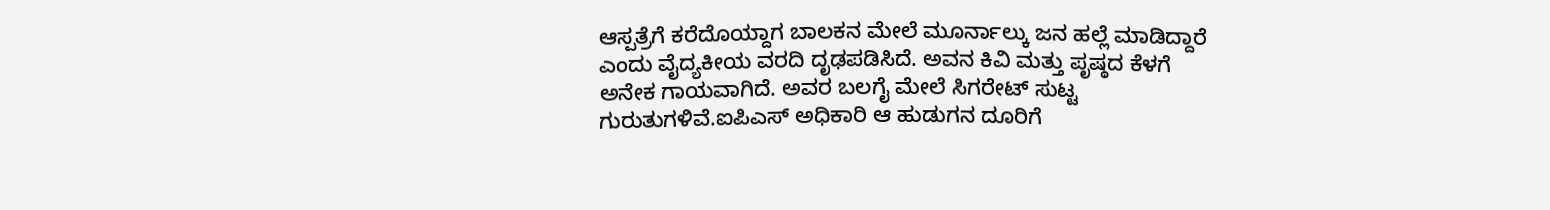ಆಸ್ಪತ್ರೆಗೆ ಕರೆದೊಯ್ದಾಗ ಬಾಲಕನ ಮೇಲೆ ಮೂರ್ನಾಲ್ಕು ಜನ ಹಲ್ಲೆ ಮಾಡಿದ್ದಾರೆ ಎಂದು ವೈದ್ಯಕೀಯ ವರದಿ ದೃಢಪಡಿಸಿದೆ. ಅವನ ಕಿವಿ ಮತ್ತು ಪೃಷ್ಠದ ಕೆಳಗೆ ಅನೇಕ ಗಾಯವಾಗಿದೆ. ಅವರ ಬಲಗೈ ಮೇಲೆ ಸಿಗರೇಟ್ ಸುಟ್ಟ ಗುರುತುಗಳಿವೆ.ಐಪಿಎಸ್ ಅಧಿಕಾರಿ ಆ ಹುಡುಗನ ದೂರಿಗೆ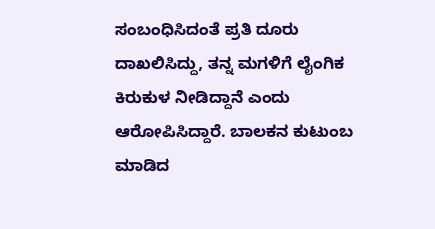ಸಂಬಂಧಿಸಿದಂತೆ ಪ್ರತಿ ದೂರು ದಾಖಲಿಸಿದ್ದು, ತನ್ನ ಮಗಳಿಗೆ ಲೈಂಗಿಕ ಕಿರುಕುಳ ನೀಡಿದ್ದಾನೆ ಎಂದು ಆರೋಪಿಸಿದ್ದಾರೆ. ಬಾಲಕನ ಕುಟುಂಬ ಮಾಡಿದ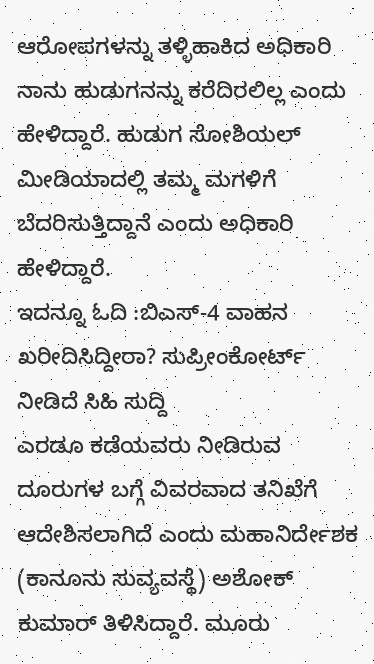ಆರೋಪಗಳನ್ನು ತಳ್ಳಿಹಾಕಿದ ಅಧಿಕಾರಿ ನಾನು ಹುಡುಗನನ್ನು ಕರೆದಿರಲಿಲ್ಲ ಎಂದು ಹೇಳಿದ್ದಾರೆ. ಹುಡುಗ ಸೋಶಿಯಲ್ ಮೀಡಿಯಾದಲ್ಲಿ ತಮ್ಮ ಮಗಳಿಗೆ ಬೆದರಿಸುತ್ತಿದ್ದಾನೆ ಎಂದು ಅಧಿಕಾರಿ ಹೇಳಿದ್ದಾರೆ.
ಇದನ್ನೂ ಓದಿ :ಬಿಎಸ್‌-4 ವಾಹನ ಖರೀದಿಸಿದ್ದೀರಾ? ಸುಪ್ರೀಂಕೋರ್ಟ್‌ ನೀಡಿದೆ ಸಿಹಿ ಸುದ್ದಿ
ಎರಡೂ ಕಡೆಯವರು ನೀಡಿರುವ ದೂರುಗಳ ಬಗ್ಗೆ ವಿವರವಾದ ತನಿಖೆಗೆ ಆದೇಶಿಸಲಾಗಿದೆ ಎಂದು ಮಹಾನಿರ್ದೇಶಕ (ಕಾನೂನು ಸುವ್ಯವಸ್ಥೆ) ಅಶೋಕ್ ಕುಮಾರ್ ತಿಳಿಸಿದ್ದಾರೆ. ಮೂರು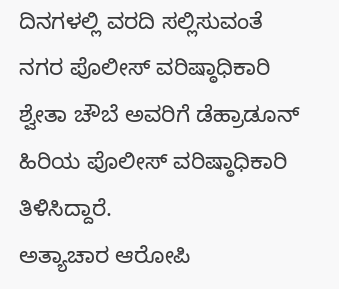ದಿನಗಳಲ್ಲಿ ವರದಿ ಸಲ್ಲಿಸುವಂತೆ ನಗರ ಪೊಲೀಸ್ ವರಿಷ್ಠಾಧಿಕಾರಿ ಶ್ವೇತಾ ಚೌಬೆ ಅವರಿಗೆ ಡೆಹ್ರಾಡೂನ್ ಹಿರಿಯ ಪೊಲೀಸ್ ವರಿಷ್ಠಾಧಿಕಾರಿ ತಿಳಿಸಿದ್ದಾರೆ.
ಅತ್ಯಾಚಾರ ಆರೋಪಿ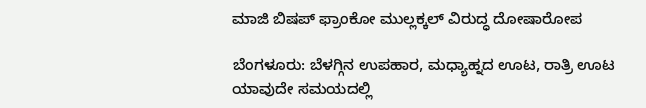ಮಾಜಿ ಬಿಷಪ್ ಫ್ರಾಂಕೋ ಮುಲ್ಲಕ್ಕಲ್ ವಿರುದ್ಧ ದೋಷಾರೋಪ

ಬೆಂಗಳೂರು: ಬೆಳಗ್ಗಿನ ಉಪಹಾರ, ಮಧ್ಯಾಹ್ನದ ಊಟ, ರಾತ್ರಿ ಊಟ ಯಾವುದೇ ಸಮಯದಲ್ಲಿ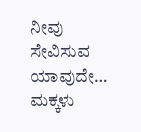ನೀವು ಸೇವಿಸುವ ಯಾವುದೇ…
ಮಕ್ಕಳು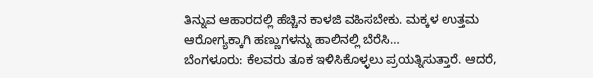ತಿನ್ನುವ ಆಹಾರದಲ್ಲಿ ಹೆಚ್ಚಿನ ಕಾಳಜಿ ವಹಿಸಬೇಕು. ಮಕ್ಕಳ ಉತ್ತಮ ಆರೋಗ್ಯಕ್ಕಾಗಿ ಹಣ್ಣುಗಳನ್ನು ಹಾಲಿನಲ್ಲಿ ಬೆರೆಸಿ…
ಬೆಂಗಳೂರು: ಕೆಲವರು ತೂಕ ಇಳಿಸಿಕೊಳ್ಳಲು ಪ್ರಯತ್ನಿಸುತ್ತಾರೆ. ಆದರೆ,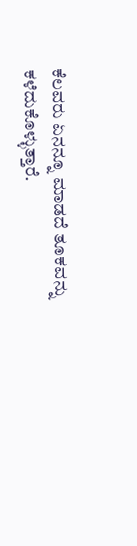ಕೆಲವರು ಏನನ್ನೂ ಮಾಡದೆ ತೂಕವನ್ನು ಕಳೆದುಕೊಳ್ಳುತ್ತಾರೆ.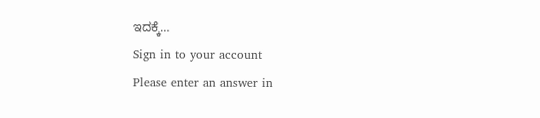ಇದಕ್ಕೆ…
Sign in to your account
Please enter an answer in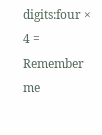digits:four × 4 =
Remember me